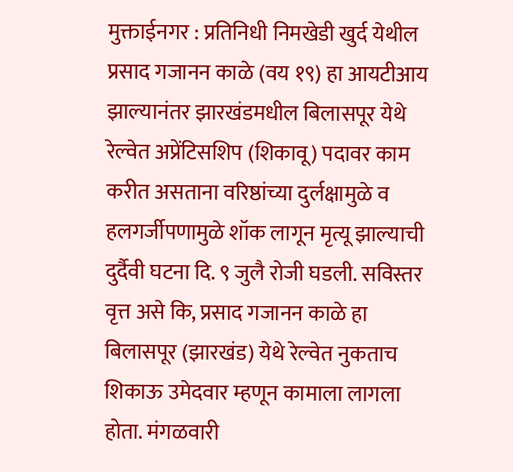मुक्ताईनगर : प्रतिनिधी निमखेडी खुर्द येथील प्रसाद गजानन काळे (वय १९) हा आयटीआय झाल्यानंतर झारखंडमधील बिलासपूर येथे रेल्वेत अप्रेंटिसशिप (शिकावू) पदावर काम करीत असताना वरिष्ठांच्या दुर्लक्षामुळे व हलगर्जीपणामुळे शॉक लागून मृत्यू झाल्याची दुर्दैवी घटना दि. ९ जुलै रोजी घडली. सविस्तर वृत्त असे कि, प्रसाद गजानन काळे हा बिलासपूर (झारखंड) येथे रेल्वेत नुकताच शिकाऊ उमेदवार म्हणून कामाला लागला होता. मंगळवारी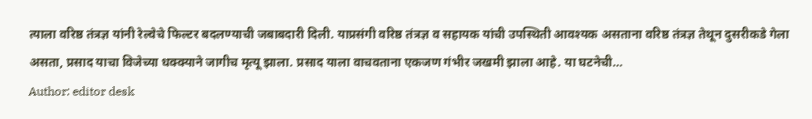त्याला वरिष्ठ तंत्रज्ञ यांनी रेल्वेचे फिल्टर बदलण्याची जबाबदारी दिली. याप्रसंगी वरिष्ठ तंत्रज्ञ व सहायक यांची उपस्थिती आवश्यक असताना वरिष्ठ तंत्रज्ञ तेथून दुसरीकडे गेला असता, प्रसाद याचा विजेच्या धक्क्याने जागीच मृत्यू झाला. प्रसाद याला वाचवताना एकजण गंभीर जखमी झाला आहे. या घटनेची…
Author: editor desk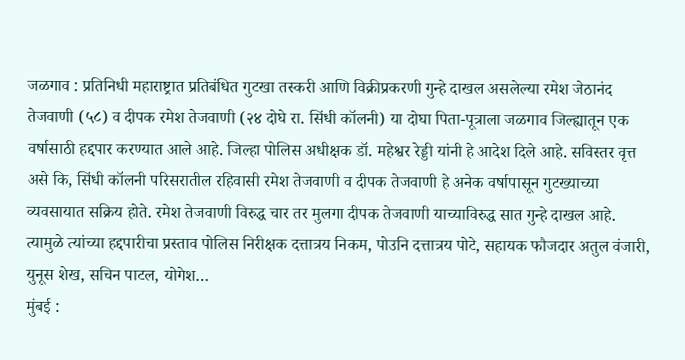जळगाव : प्रतिनिधी महाराष्ट्रात प्रतिबंधित गुटखा तस्करी आणि विक्रीप्रकरणी गुन्हे दाखल असलेल्या रमेश जेठानंद तेजवाणी (५८) व दीपक रमेश तेजवाणी (२४ दोघे रा. सिंधी कॉलनी) या दोघा पिता-पूत्राला जळगाव जिल्ह्यातून एक वर्षासाठी हद्दपार करण्यात आले आहे. जिल्हा पोलिस अधीक्षक डॉ. महेश्वर रेड्डी यांनी हे आदेश दिले आहे. सविस्तर वृत्त असे कि, सिंधी कॉलनी परिसरातील रहिवासी रमेश तेजवाणी व दीपक तेजवाणी हे अनेक वर्षापासून गुटख्याच्या व्यवसायात सक्रिय होते. रमेश तेजवाणी विरुद्ध चार तर मुलगा दीपक तेजवाणी याच्याविरुद्ध सात गुन्हे दाखल आहे. त्यामुळे त्यांच्या हद्दपारीचा प्रस्ताव पोलिस निरीक्षक दत्तात्रय निकम, पोउनि दत्तात्रय पोटे, सहायक फौजदार अतुल वंजारी, युनूस शेख, सचिन पाटल, योगेश…
मुंबई :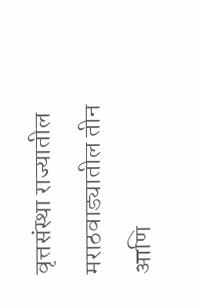वृत्तसंस्था राज्यातील मराठवाड्यातील तीन आणि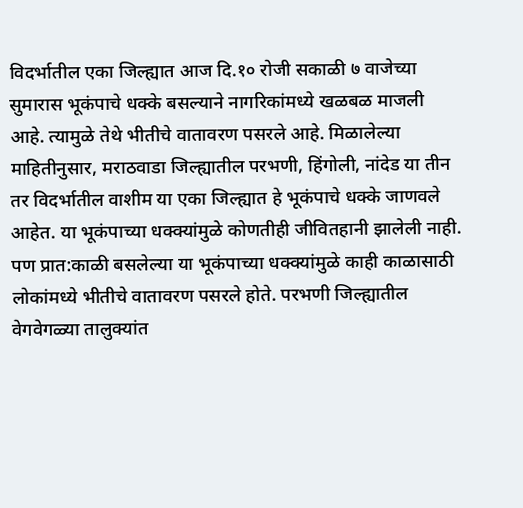विदर्भातील एका जिल्ह्यात आज दि.१० रोजी सकाळी ७ वाजेच्या सुमारास भूकंपाचे धक्के बसल्याने नागरिकांमध्ये खळबळ माजली आहे. त्यामुळे तेथे भीतीचे वातावरण पसरले आहे. मिळालेल्या माहितीनुसार, मराठवाडा जिल्ह्यातील परभणी, हिंगोली, नांदेड या तीन तर विदर्भातील वाशीम या एका जिल्ह्यात हे भूकंपाचे धक्के जाणवले आहेत. या भूकंपाच्या धक्क्यांमुळे कोणतीही जीवितहानी झालेली नाही. पण प्रात:काळी बसलेल्या या भूकंपाच्या धक्क्यांमुळे काही काळासाठी लोकांमध्ये भीतीचे वातावरण पसरले होते. परभणी जिल्ह्यातील वेगवेगळ्या तालुक्यांत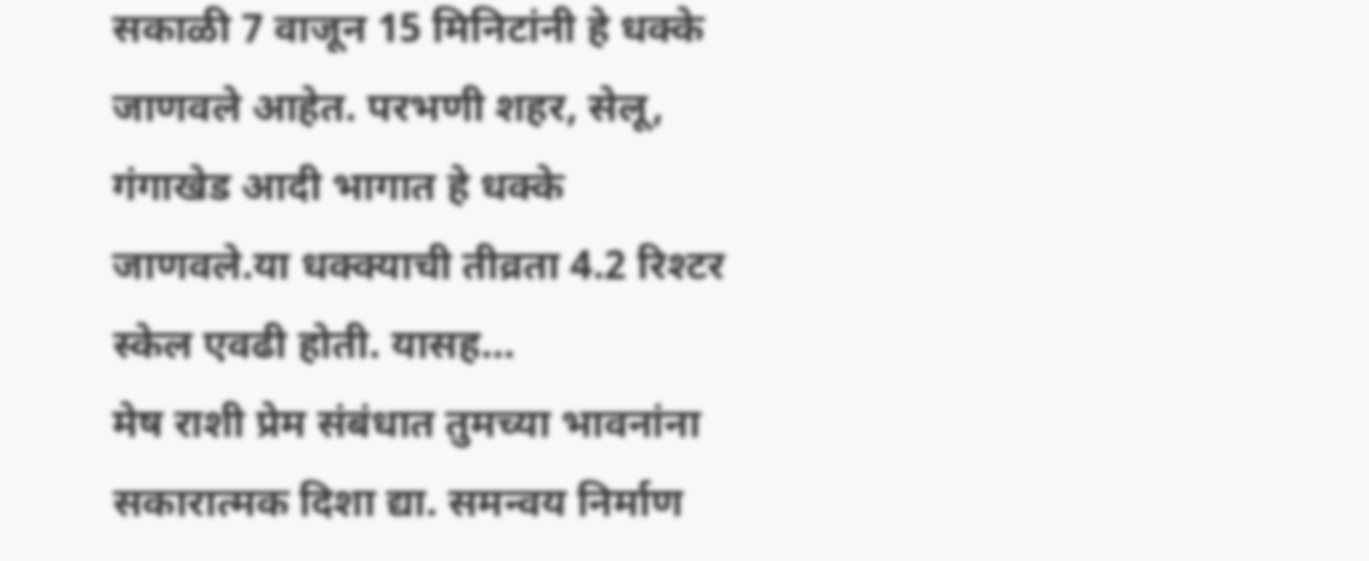सकाळी 7 वाजून 15 मिनिटांनी हे धक्के जाणवले आहेत. परभणी शहर, सेलू, गंगाखेड आदी भागात हे धक्के जाणवले.या धक्क्याची तीव्रता 4.2 रिश्टर स्केल एवढी होती. यासह…
मेष राशी प्रेम संबंधात तुमच्या भावनांना सकारात्मक दिशा द्या. समन्वय निर्माण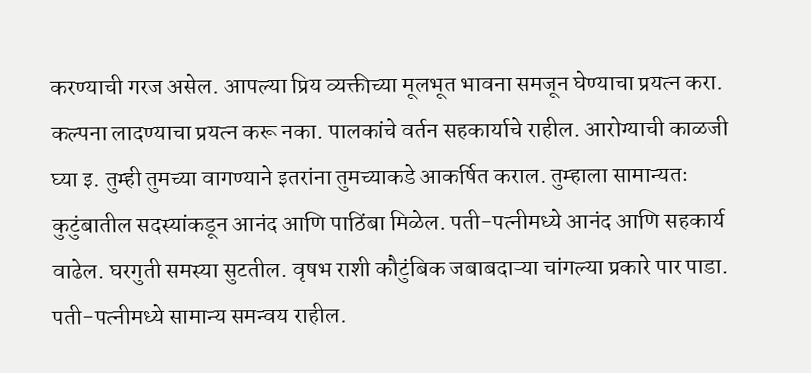करण्याची गरज असेल. आपल्या प्रिय व्यक्तीच्या मूलभूत भावना समजून घेण्याचा प्रयत्न करा. कल्पना लादण्याचा प्रयत्न करू नका. पालकांचे वर्तन सहकार्याचे राहील. आरोग्याची काळजी घ्या इ. तुम्ही तुमच्या वागण्याने इतरांना तुमच्याकडे आकर्षित कराल. तुम्हाला सामान्यतः कुटुंबातील सदस्यांकडून आनंद आणि पाठिंबा मिळेल. पती-पत्नीमध्ये आनंद आणि सहकार्य वाढेल. घरगुती समस्या सुटतील. वृषभ राशी कौटुंबिक जबाबदाऱ्या चांगल्या प्रकारे पार पाडा. पती-पत्नीमध्ये सामान्य समन्वय राहील.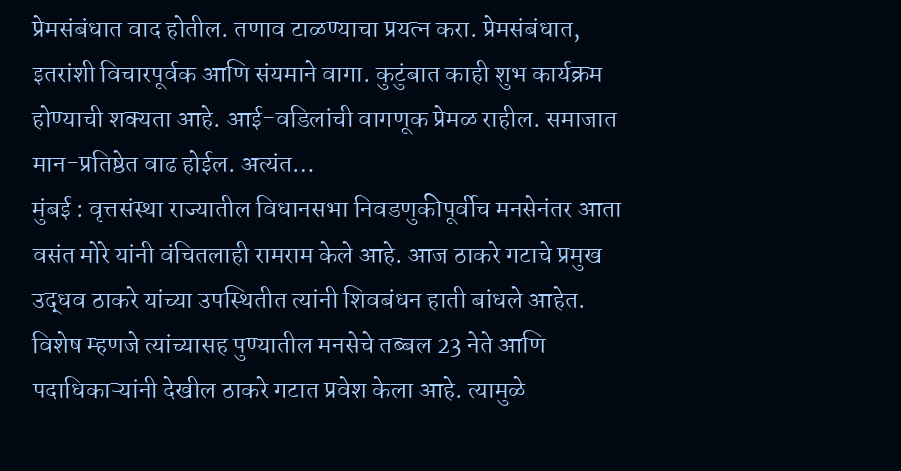प्रेमसंबंधात वाद होतील. तणाव टाळण्याचा प्रयत्न करा. प्रेमसंबंधात, इतरांशी विचारपूर्वक आणि संयमाने वागा. कुटुंबात काही शुभ कार्यक्रम होण्याची शक्यता आहे. आई-वडिलांची वागणूक प्रेमळ राहील. समाजात मान-प्रतिष्ठेत वाढ होईल. अत्यंत…
मुंबई : वृत्तसंस्था राज्यातील विधानसभा निवडणुकीपूर्वीच मनसेनंतर आता वसंत मोरे यांनी वंचितलाही रामराम केले आहे. आज ठाकरे गटाचे प्रमुख उद्धव ठाकरे यांच्या उपस्थितीत त्यांनी शिवबंधन हाती बांधले आहेत. विशेष म्हणजे त्यांच्यासह पुण्यातील मनसेचे तब्बल 23 नेते आणि पदाधिकाऱ्यांनी देखील ठाकरे गटात प्रवेश केला आहे. त्यामुळे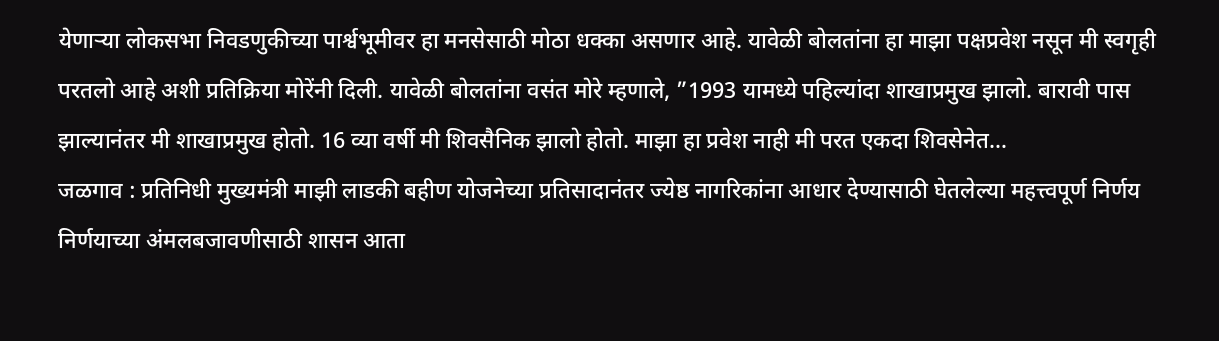येणाऱ्या लोकसभा निवडणुकीच्या पार्श्वभूमीवर हा मनसेसाठी मोठा धक्का असणार आहे. यावेळी बोलतांना हा माझा पक्षप्रवेश नसून मी स्वगृही परतलो आहे अशी प्रतिक्रिया मोरेंनी दिली. यावेळी बोलतांना वसंत मोरे म्हणाले, ”1993 यामध्ये पहिल्यांदा शाखाप्रमुख झालो. बारावी पास झाल्यानंतर मी शाखाप्रमुख होतो. 16 व्या वर्षी मी शिवसैनिक झालो होतो. माझा हा प्रवेश नाही मी परत एकदा शिवसेनेत…
जळगाव : प्रतिनिधी मुख्यमंत्री माझी लाडकी बहीण योजनेच्या प्रतिसादानंतर ज्येष्ठ नागरिकांना आधार देण्यासाठी घेतलेल्या महत्त्वपूर्ण निर्णय निर्णयाच्या अंमलबजावणीसाठी शासन आता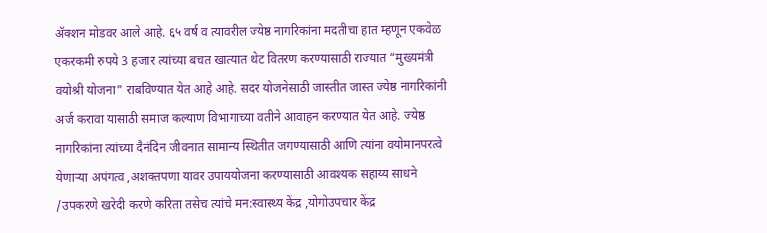ॲक्शन मोडवर आले आहे. ६५ वर्ष व त्यावरील ज्येष्ठ नागरिकांना मदतीचा हात म्हणून एकवेळ एकरकमी रुपये 3 हजार त्यांच्या बचत खात्यात थेट वितरण करण्यासाठी राज्यात “मुख्यमंत्री वयोश्री योजना” राबविण्यात येत आहे आहे. सदर योजनेसाठी जास्तीत जास्त ज्येष्ठ नागरिकांनी अर्ज करावा यासाठी समाज कल्याण विभागाच्या वतीने आवाहन करण्यात येत आहे. ज्येष्ठ नागरिकांना त्यांच्या दैनंदिन जीवनात सामान्य स्थितीत जगण्यासाठी आणि त्यांना वयोमानपरत्वे येणाऱ्या अपंगत्व ,अशक्तपणा यावर उपाययोजना करण्यासाठी आवश्यक सहाय्य साधने /उपकरणे खरेदी करणे करिता तसेच त्यांचे मन:स्वास्थ्य केंद्र ,योगोउपचार केंद्र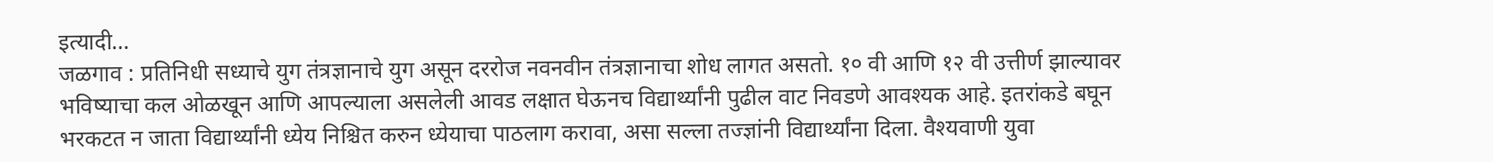इत्यादी…
जळगाव : प्रतिनिधी सध्याचे युग तंत्रज्ञानाचे युग असून दररोज नवनवीन तंत्रज्ञानाचा शोध लागत असतो. १० वी आणि १२ वी उत्तीर्ण झाल्यावर भविष्याचा कल ओळखून आणि आपल्याला असलेली आवड लक्षात घेऊनच विद्यार्थ्यांनी पुढील वाट निवडणे आवश्यक आहे. इतरांकडे बघून भरकटत न जाता विद्यार्थ्यांनी ध्येय निश्चित करुन ध्येयाचा पाठलाग करावा, असा सल्ला तज्ज्ञांनी विद्यार्थ्यांना दिला. वैश्यवाणी युवा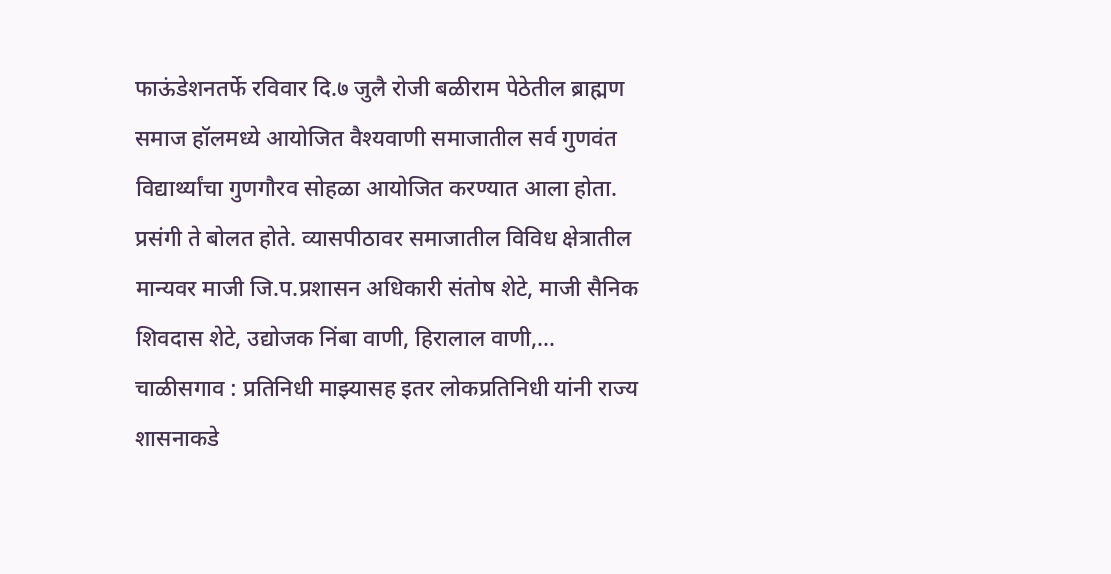फाऊंडेशनतर्फे रविवार दि.७ जुलै रोजी बळीराम पेठेतील ब्राह्मण समाज हॉलमध्ये आयोजित वैश्यवाणी समाजातील सर्व गुणवंत विद्यार्थ्यांचा गुणगौरव सोहळा आयोजित करण्यात आला होता. प्रसंगी ते बोलत होते. व्यासपीठावर समाजातील विविध क्षेत्रातील मान्यवर माजी जि.प.प्रशासन अधिकारी संतोष शेटे, माजी सैनिक शिवदास शेटे, उद्योजक निंबा वाणी, हिरालाल वाणी,…
चाळीसगाव : प्रतिनिधी माझ्यासह इतर लोकप्रतिनिधी यांनी राज्य शासनाकडे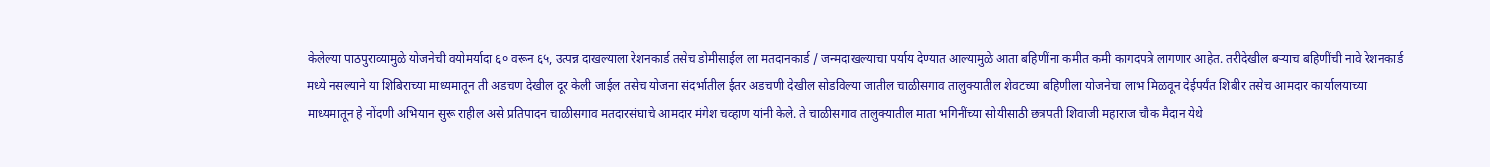केलेल्या पाठपुराव्यामुळे योजनेची वयोमर्यादा ६० वरून ६५, उत्पन्न दाखल्याला रेशनकार्ड तसेच डोमीसाईल ला मतदानकार्ड / जन्मदाखल्याचा पर्याय देण्यात आल्यामुळे आता बहिणींना कमीत कमी कागदपत्रे लागणार आहेत. तरीदेखील बऱ्याच बहिणींची नावे रेशनकार्ड मध्ये नसल्याने या शिबिराच्या माध्यमातून ती अडचण देखील दूर केली जाईल तसेच योजना संदर्भातील ईतर अडचणी देखील सोडविल्या जातील चाळीसगाव तालुक्यातील शेवटच्या बहिणीला योजनेचा लाभ मिळवून देईपर्यंत शिबीर तसेच आमदार कार्यालयाच्या माध्यमातून हे नोंदणी अभियान सुरू राहील असे प्रतिपादन चाळीसगाव मतदारसंघाचे आमदार मंगेश चव्हाण यांनी केले. ते चाळीसगाव तालुक्यातील माता भगिनींच्या सोयीसाठी छत्रपती शिवाजी महाराज चौक मैदान येथे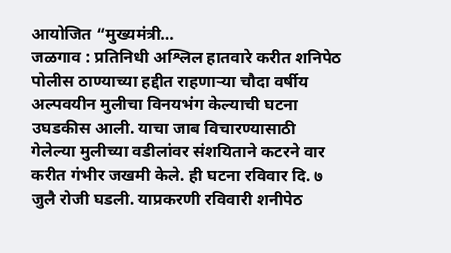आयोजित “मुख्यमंत्री…
जळगाव : प्रतिनिधी अश्लिल हातवारे करीत शनिपेठ पोलीस ठाण्याच्या हद्दीत राहणाऱ्या चौदा वर्षीय अल्पवयीन मुलीचा विनयभंग केल्याची घटना उघडकीस आली. याचा जाब विचारण्यासाठी गेलेल्या मुलीच्या वडीलांवर संशयिताने कटरने वार करीत गंभीर जखमी केले. ही घटना रविवार दि. ७ जुलै रोजी घडली. याप्रकरणी रविवारी शनीपेठ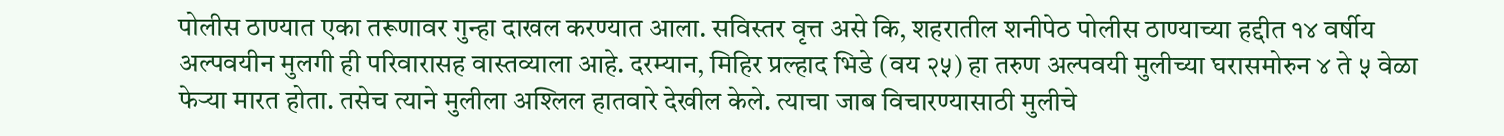पोलीस ठाण्यात एका तरूणावर गुन्हा दाखल करण्यात आला. सविस्तर वृत्त असे कि, शहरातील शनीपेठ पोलीस ठाण्याच्या हद्दीत १४ वर्षीय अल्पवयीन मुलगी ही परिवारासह वास्तव्याला आहे. दरम्यान, मिहिर प्रल्हाद भिडे (वय २५) हा तरुण अल्पवयी मुलीच्या घरासमोरुन ४ ते ५ वेळा फेऱ्या मारत होता. तसेच त्याने मुलीला अश्लिल हातवारे देखील केले. त्याचा जाब विचारण्यासाठी मुलीचे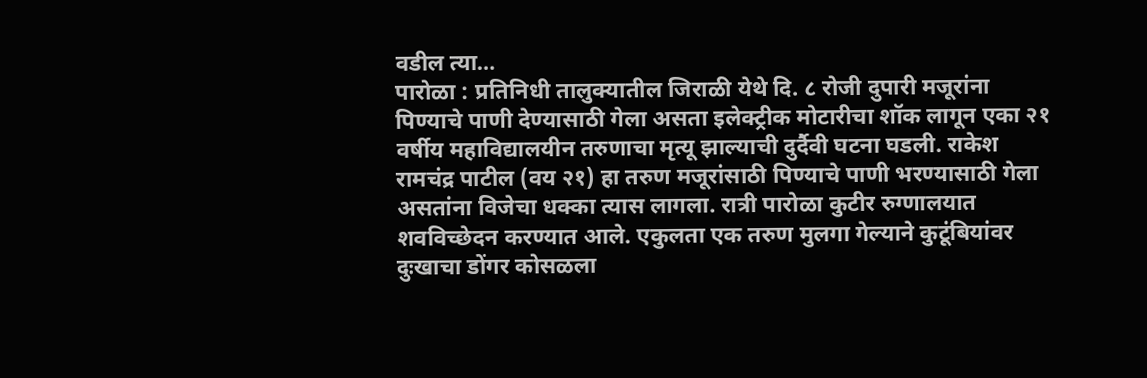वडील त्या…
पारोळा : प्रतिनिधी तालुक्यातील जिराळी येथे दि. ८ रोजी दुपारी मजूरांना पिण्याचे पाणी देण्यासाठी गेला असता इलेक्ट्रीक मोटारीचा शॉक लागून एका २१ वर्षीय महाविद्यालयीन तरुणाचा मृत्यू झाल्याची दुर्दैवी घटना घडली. राकेश रामचंद्र पाटील (वय २१) हा तरुण मजूरांसाठी पिण्याचे पाणी भरण्यासाठी गेला असतांना विजेचा धक्का त्यास लागला. रात्री पारोळा कुटीर रुग्णालयात शवविच्छेदन करण्यात आले. एकुलता एक तरुण मुलगा गेल्याने कुटूंबियांवर दुःखाचा डोंगर कोसळला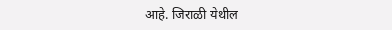आहे. जिराळी येथील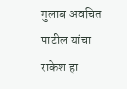गुलाब अवचित पाटील यांचा राकेश हा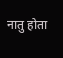नातु होता